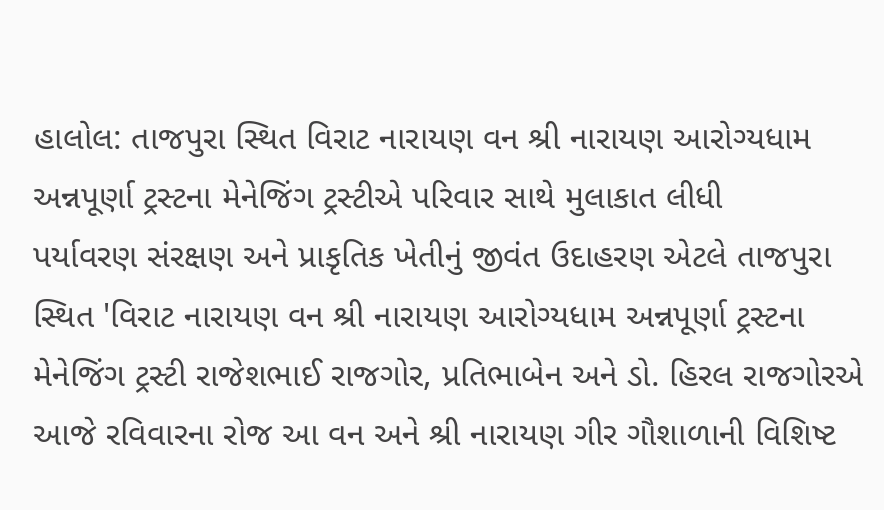હાલોલ: તાજપુરા સ્થિત વિરાટ નારાયણ વન શ્રી નારાયણ આરોગ્યધામ અન્નપૂર્ણા ટ્રસ્ટના મેનેજિંગ ટ્રસ્ટીએ પરિવાર સાથે મુલાકાત લીધી
પર્યાવરણ સંરક્ષણ અને પ્રાકૃતિક ખેતીનું જીવંત ઉદાહરણ એટલે તાજપુરા સ્થિત 'વિરાટ નારાયણ વન શ્રી નારાયણ આરોગ્યધામ અન્નપૂર્ણા ટ્રસ્ટના મેનેજિંગ ટ્રસ્ટી રાજેશભાઈ રાજગોર, પ્રતિભાબેન અને ડો. હિરલ રાજગોરએ આજે રવિવારના રોજ આ વન અને શ્રી નારાયણ ગીર ગૌશાળાની વિશિષ્ટ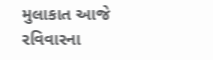મુલાકાત આજે રવિવારના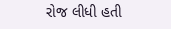રોજ લીધી હતી